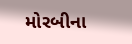મોરબીના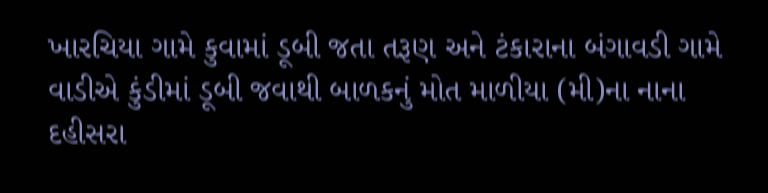ખારચિયા ગામે કુવામાં ડૂબી જતા તરૂણ અને ટંકારાના બંગાવડી ગામે વાડીએ કુંડીમાં ડૂબી જવાથી બાળકનું મોત માળીયા (મી)ના નાના દહીસરા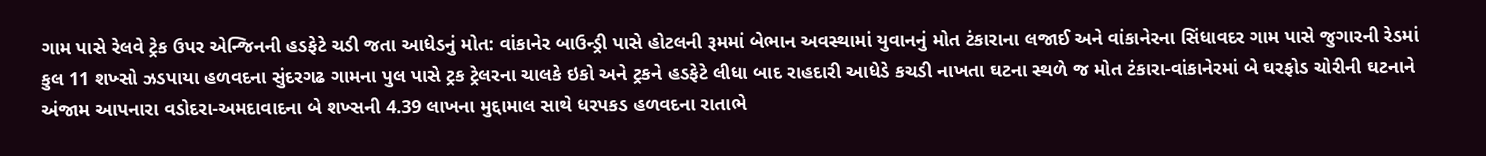ગામ પાસે રેલવે ટ્રેક ઉપર એન્જિનની હડફેટે ચડી જતા આધેડનું મોત: વાંકાનેર બાઉન્ડ્રી પાસે હોટલની રૂમમાં બેભાન અવસ્થામાં યુવાનનું મોત ટંકારાના લજાઈ અને વાંકાનેરના સિંધાવદર ગામ પાસે જુગારની રેડમાં કુલ 11 શખ્સો ઝડપાયા હળવદના સુંદરગઢ ગામના પુલ પાસે ટ્રક ટ્રેલરના ચાલકે ઇકો અને ટ્રકને હડફેટે લીધા બાદ રાહદારી આધેડે કચડી નાખતા ઘટના સ્થળે જ મોત ટંકારા-વાંકાનેરમાં બે ઘરફોડ ચોરીની ઘટનાને અંજામ આપનારા વડોદરા-અમદાવાદના બે શખ્સની 4.39 લાખના મુદ્દામાલ સાથે ધરપકડ હળવદના રાતાભે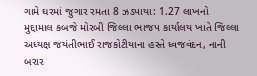ગામે ઘરમાં જુગાર રમતા 8 ઝડપાયા: 1.27 લાખનો મુદ્દામાલ કબજે મોરબી જિલ્લા ભાજપ કાર્યાલય ખાતે જિલ્લા અધ્યક્ષ જયંતીભાઈ રાજકોટીયાના હસ્તે ધ્વજવંદન, નાની બરાર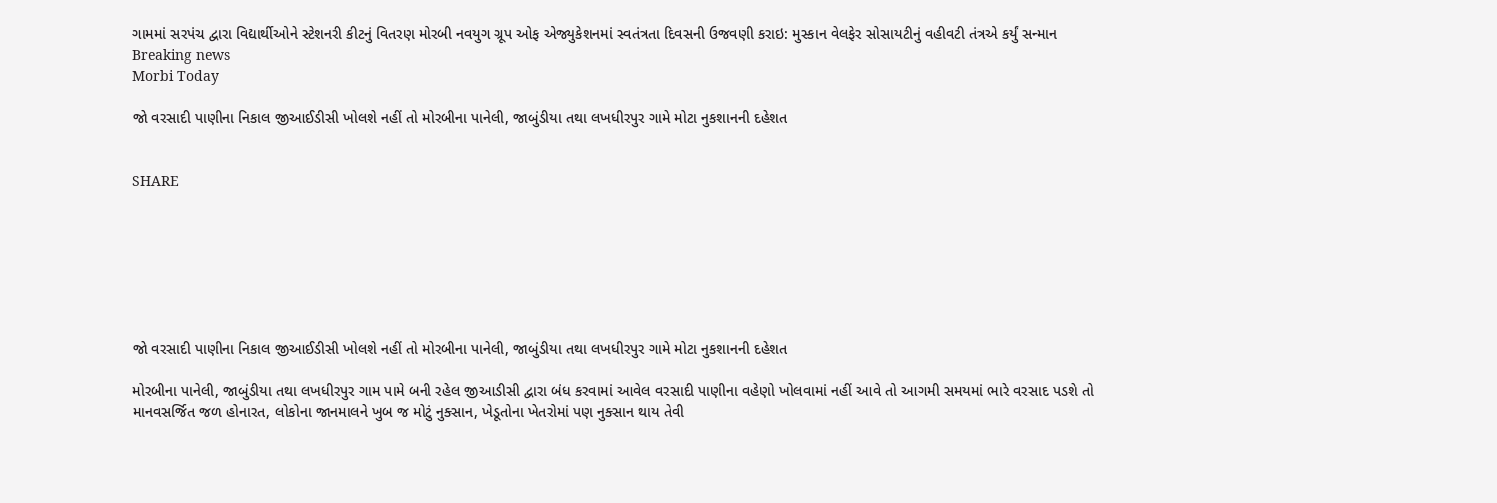ગામમાં સરપંચ દ્વારા વિદ્યાર્થીઓને સ્ટેશનરી કીટનું વિતરણ મોરબી નવયુગ ગ્રૂપ ઓફ એજ્યુકેશનમાં સ્વતંત્રતા દિવસની ઉજવણી કરાઇ: મુસ્કાન વેલફેર સોસાયટીનું વહીવટી તંત્રએ કર્યું સન્માન
Breaking news
Morbi Today

જો વરસાદી પાણીના નિકાલ જીઆઈડીસી ખોલશે નહીં તો મોરબીના પાનેલી, જાબુંડીયા તથા લખધીરપુર ગામે મોટા નુકશાનની દહેશત


SHARE







જો વરસાદી પાણીના નિકાલ જીઆઈડીસી ખોલશે નહીં તો મોરબીના પાનેલી, જાબુંડીયા તથા લખધીરપુર ગામે મોટા નુકશાનની દહેશત

મોરબીના પાનેલી, જાબુંડીયા તથા લખધીરપુર ગામ પામે બની રહેલ જીઆડીસી દ્વારા બંધ કરવામાં આવેલ વરસાદી પાણીના વહેણો ખોલવામાં નહીં આવે તો આગમી સમયમાં ભારે વરસાદ પડશે તો માનવસર્જિત જળ હોનારત, લોકોના જાનમાલને ખુબ જ મોટું નુક્સાન, ખેડૂતોના ખેતરોમાં પણ નુક્સાન થાય તેવી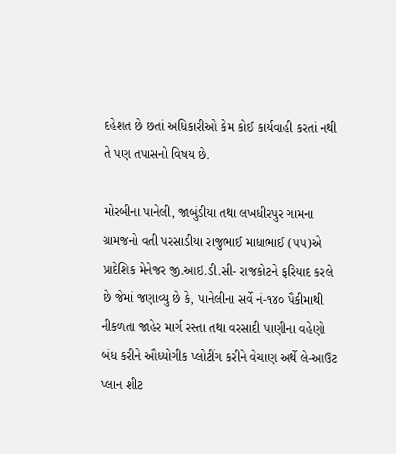દહેશત છે છતાં અધિકારીઓ કેમ કોઈ કાર્યવાહી કરતાં નથી તે પણ તપાસનો વિષય છે.

મોરબીના પાનેલી, જાબુંડીયા તથા લખધીરપુર ગામના ગ્રામજનો વતી પરસાડીયા રાજુભાઈ માધાભાઈ (૫૫)એ પ્રાદેશિક મેનેજર જી.આઇ.ડી.સી- રાજકોટને ફરિયાદ કરલે છે જેમાં જણાવ્યુ છે કે, પાનેલીના સર્વે નં-૧૪૦ પૈકીમાથી નીકળતા જાહેર માર્ગ રસ્તા તથા વરસાદી પાણીના વહેણો બંધ કરીને ઔધ્યોગીક પ્લોટીંગ કરીને વેચાણ અર્થે લે-આઉટ પ્લાન શીટ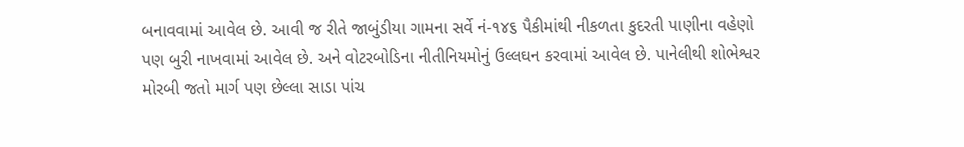બનાવવામાં આવેલ છે. આવી જ રીતે જાબુંડીયા ગામના સર્વે નં-૧૪૬ પૈકીમાંથી નીકળતા કુદરતી પાણીના વહેણો પણ બુરી નાખવામાં આવેલ છે. અને વોટરબોડિના નીતીનિયમોનું ઉલ્લઘન કરવામાં આવેલ છે. પાનેલીથી શોભેશ્વર મોરબી જતો માર્ગ પણ છેલ્લા સાડા પાંચ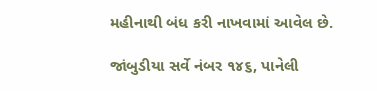મહીનાથી બંધ કરી નાખવામાં આવેલ છે.

જાંબુડીયા સર્વે નંબર ૧૪૬, પાનેલી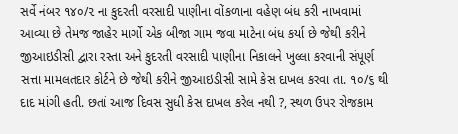સર્વે નંબર ૧૪૦/૨ ના કુદરતી વરસાદી પાણીના વોંકળાના વહેણ બંધ કરી નાખવામાં આવ્યા છે તેમજ જાહેર માર્ગો એક બીજા ગામ જવા માટેના બંધ કર્યા છે જેથી કરીને જીઆઇડીસી દ્વારા રસ્તા અને કુદરતી વરસાદી પાણીના નિકાલને ખુલ્લા કરવાની સંપૂર્ણ સત્તા મામલતદાર કોર્ટને છે જેથી કરીને જીઆઇડીસી સામે કેસ દાખલ કરવા તા. ૧૦/૬ થી દાદ માંગી હતી. છતાં આજ દિવસ સુધી કેસ દાખલ કરેલ નથી ?, સ્થળ ઉપર રોજકામ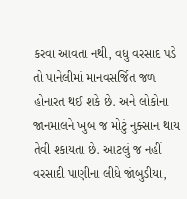કરવા આવતા નથી, વધુ વરસાદ પડે તો પાનેલીમાં માનવસર્જિત જળ હોનારત થઈ શકે છે. અને લોકોના જાનમાલને ખુબ જ મોટું નુક્સાન થાય તેવી શ્કાયતા છે. આટલું જ નહીં વરસાદી પાણીના લીધે જાંબુડીયા,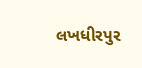લખધીરપુર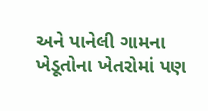અને પાનેલી ગામના ખેડૂતોના ખેતરોમાં પણ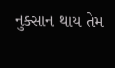નુક્સાન થાય તેમ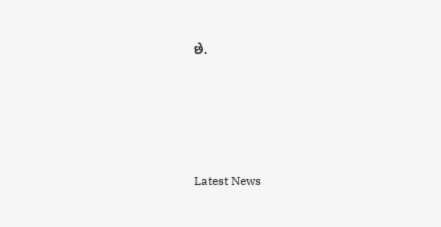છે.






Latest News